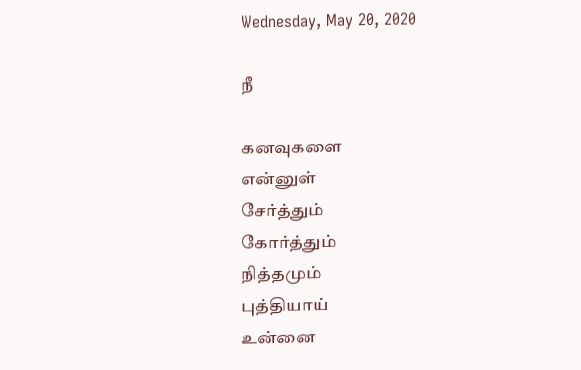Wednesday, May 20, 2020

நீ

கனவுகளை
என்னுள்
சேர்த்தும்
கோர்த்தும்
நித்தமும்
புத்தியாய்
உன்னை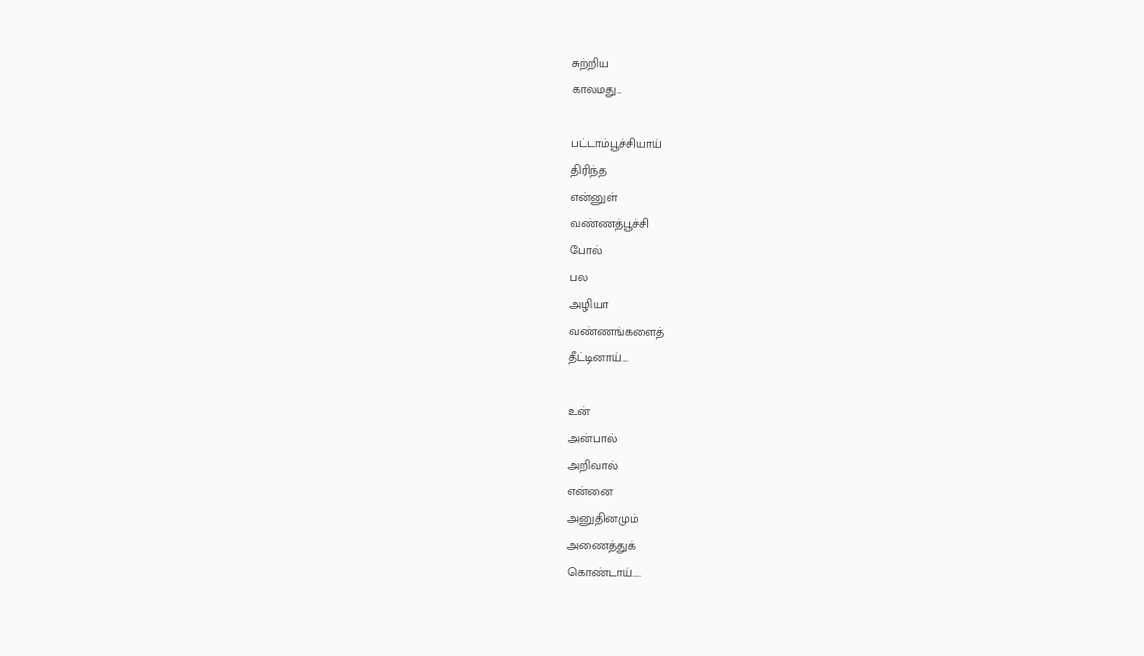சுற்றிய
காலமது...

பட்டாம்பூச்சியாய்
திரிந்த
என்னுள்
வண்ணத்பூச்சி
போல்
பல
அழியா
வண்ணங்களைத்
தீட்டினாய்....

உன்
அன்பால்
அறிவால்
என்னை
அனுதினமும்
அணைத்துக்
கொண்டாய்.....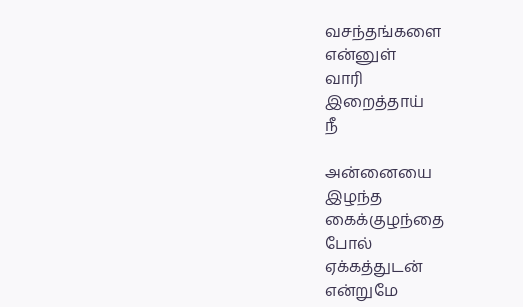வசந்தங்களை
என்னுள்
வாரி
இறைத்தாய்
நீ

அன்னையை
இழந்த
கைக்குழந்தை
போல்
ஏக்கத்துடன்
என்றுமே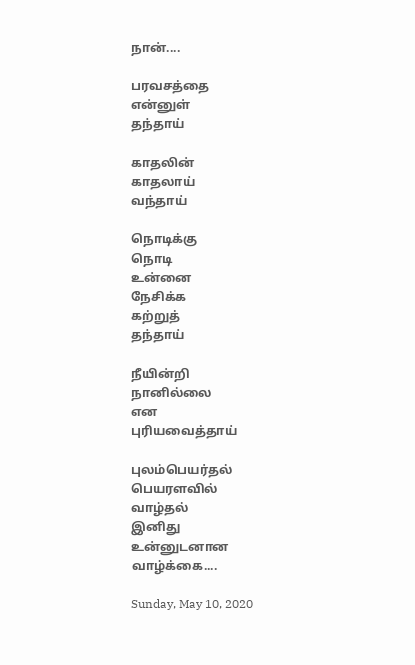நான்....

பரவசத்தை
என்னுள்
தந்தாய்

காதலின்
காதலாய்
வந்தாய்

நொடிக்கு
நொடி
உன்னை
நேசிக்க
கற்றுத்
தந்தாய்

நீயின்றி
நானில்லை
என
புரியவைத்தாய்

புலம்பெயர்தல்
பெயரளவில்
வாழ்தல்
இனிது
உன்னுடனான
வாழ்க்கை....

Sunday, May 10, 2020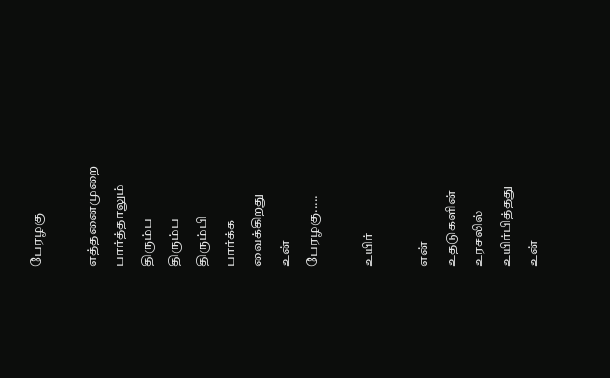பேரழகு

எத்தனைமுறை
பார்த்தாலும்
திரும்ப
திரும்ப
திரும்பி
பார்க்க
வைக்கிறது
உன்
பேரழகு.....

உயிர்

என்
உதடுகளின்
உரசலில்
உயிர்பித்தது
உன்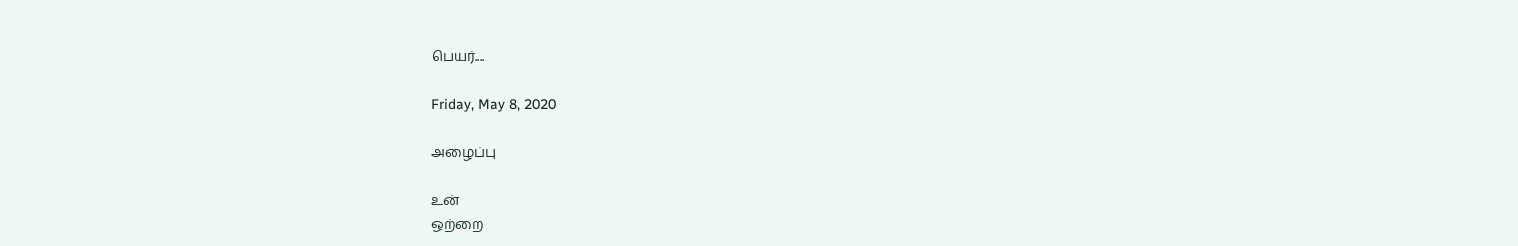பெயர்....

Friday, May 8, 2020

அழைப்பு

உன்
ஒற்றை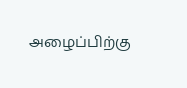அழைப்பிற்கு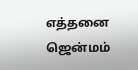எத்தனை
ஜென்மம்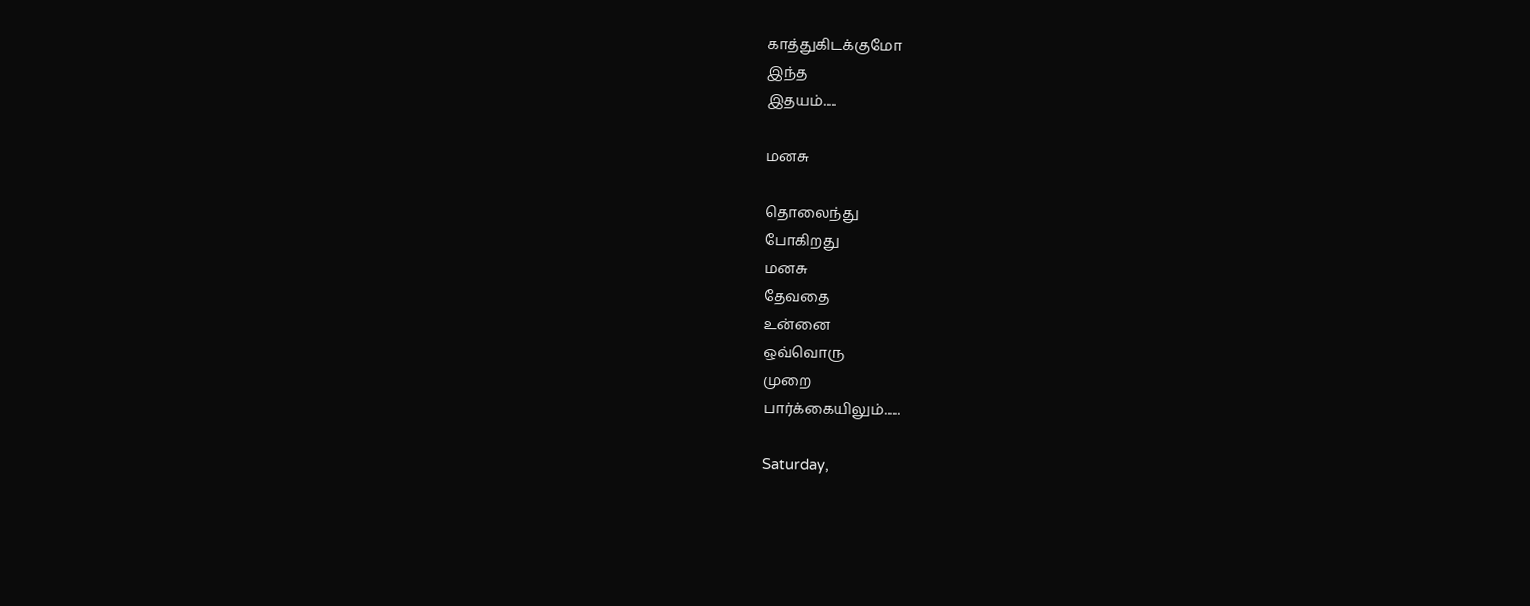காத்துகிடக்குமோ
இந்த
இதயம்.....

மனசு

தொலைந்து
போகிறது
மனசு
தேவதை
உன்னை
ஒவ்வொரு
முறை
பார்க்கையிலும்......

Saturday,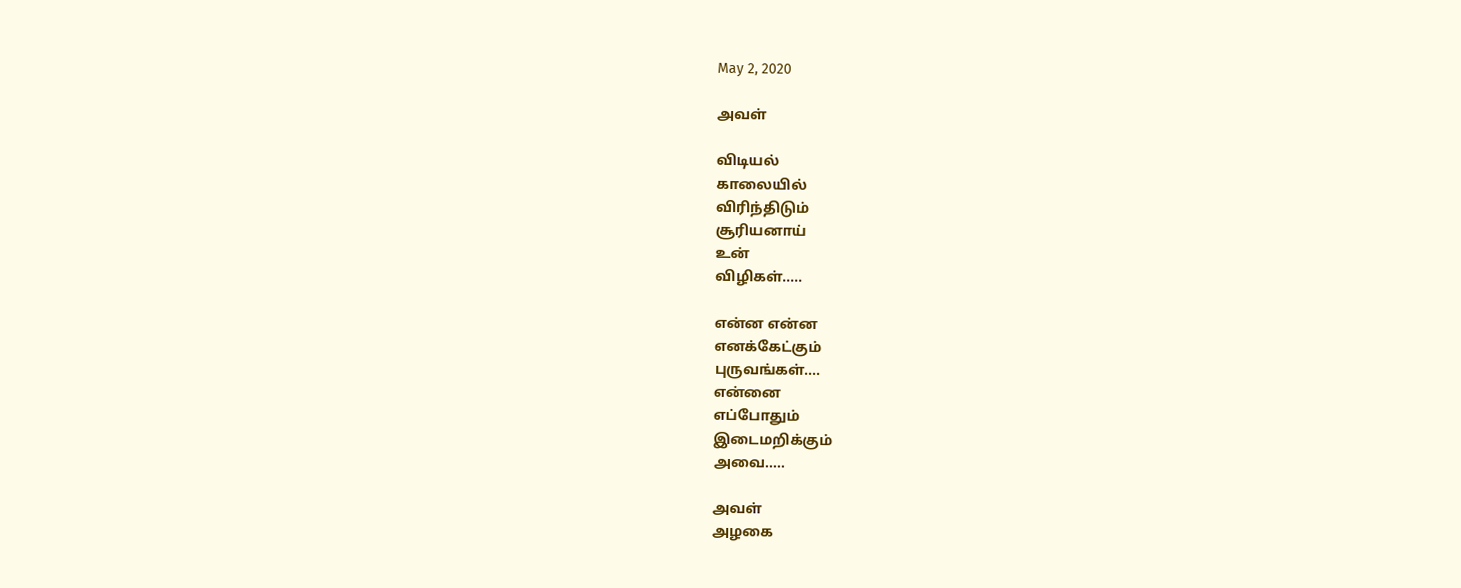May 2, 2020

அவள்

விடியல்
காலையில்
விரிந்திடும்
சூரியனாய்
உன்
விழிகள்.....

என்ன என்ன
எனக்கேட்கும்
புருவங்கள்....
என்னை
எப்போதும்
இடைமறிக்கும்
அவை.....

அவள்
அழகை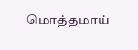மொத்தமாய்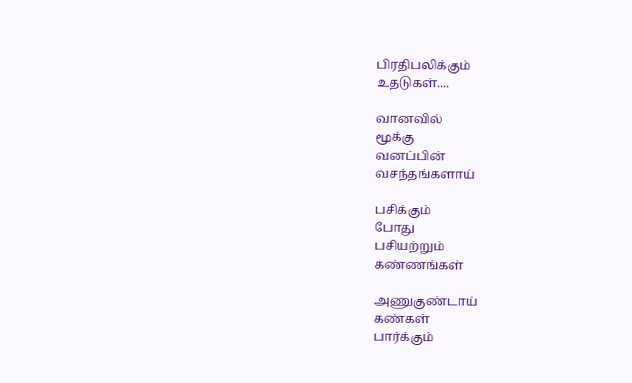பிரதிபலிக்கும்
உதடுகள்....

வானவில்
மூக்கு
வனப்பின்
வசந்தங்களாய்

பசிக்கும்
போது
பசியற்றும்
கண்ணங்கள்

அணுகுண்டாய்
கண்கள்
பார்க்கும்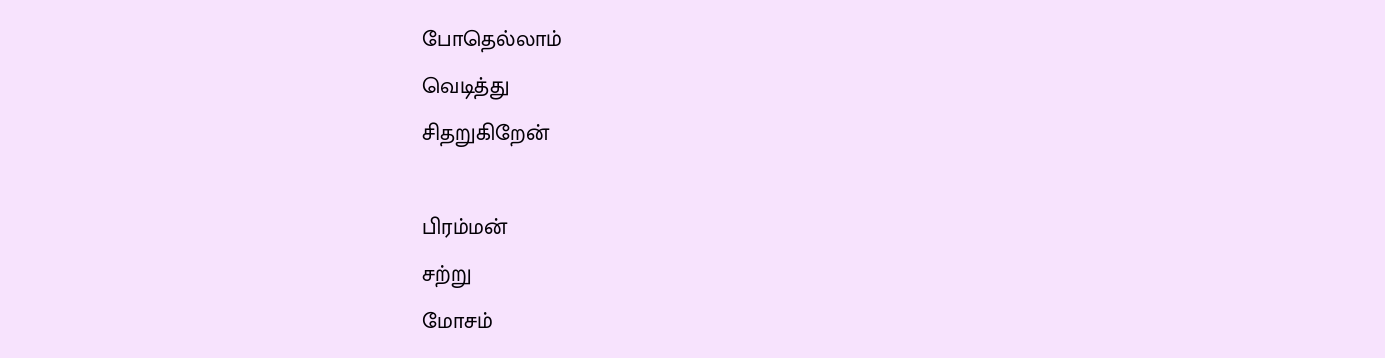போதெல்லாம்
வெடித்து
சிதறுகிறேன்

பிரம்மன்
சற்று
மோசம்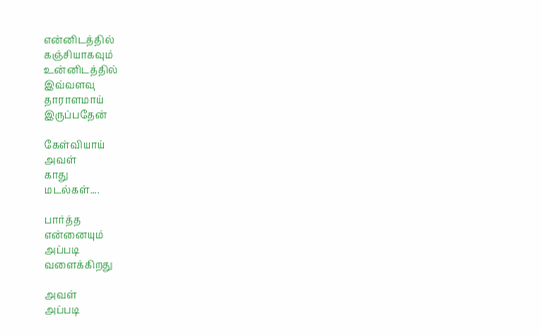என்னிடத்தில்
கஞ்சியாகவும்
உன்னிடத்தில்
இவ்வளவு
தாராளமாய்
இருப்பதேன்

கேள்வியாய்
அவள்
காது
மடல்கள்....

பார்த்த
என்னையும்
அப்படி
வளைக்கிறது

அவள்
அப்படி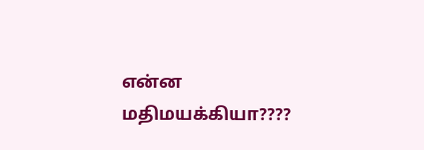என்ன
மதிமயக்கியா????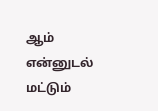ஆம்
என்னுடல்
மட்டும்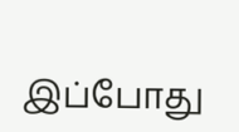இப்போது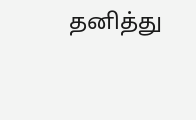தனித்து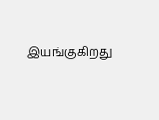இயங்குகிறது